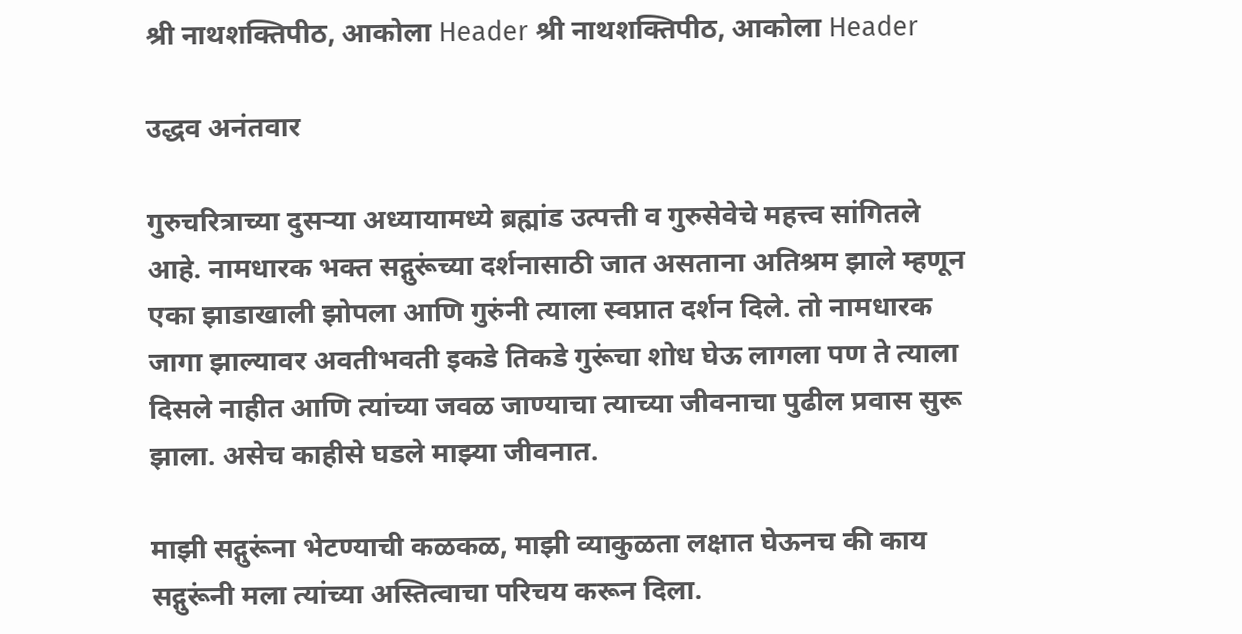श्री नाथशक्तिपीठ, आकोला Header श्री नाथशक्तिपीठ, आकोला Header

उद्धव अनंतवार

गुरुचरित्राच्या दुसऱ्या अध्यायामध्ये ब्रह्मांड उत्पत्ती व गुरुसेवेचे महत्त्व सांगितले आहे. नामधारक भक्त सद्गुरूंच्या दर्शनासाठी जात असताना अतिश्रम झाले म्हणून एका झाडाखाली झोपला आणि गुरुंनी त्याला स्वप्नात दर्शन दिले. तो नामधारक जागा झाल्यावर अवतीभवती इकडे तिकडे गुरूंचा शोध घेऊ लागला पण ते त्याला दिसले नाहीत आणि त्यांच्या जवळ जाण्याचा त्याच्या जीवनाचा पुढील प्रवास सुरू झाला. असेच काहीसे घडले माझ्या जीवनात.

माझी सद्गुरूंना भेटण्याची कळकळ, माझी व्याकुळता लक्षात घेऊनच की काय सद्गुरूंनी मला त्यांच्या अस्तित्वाचा परिचय करून दिला.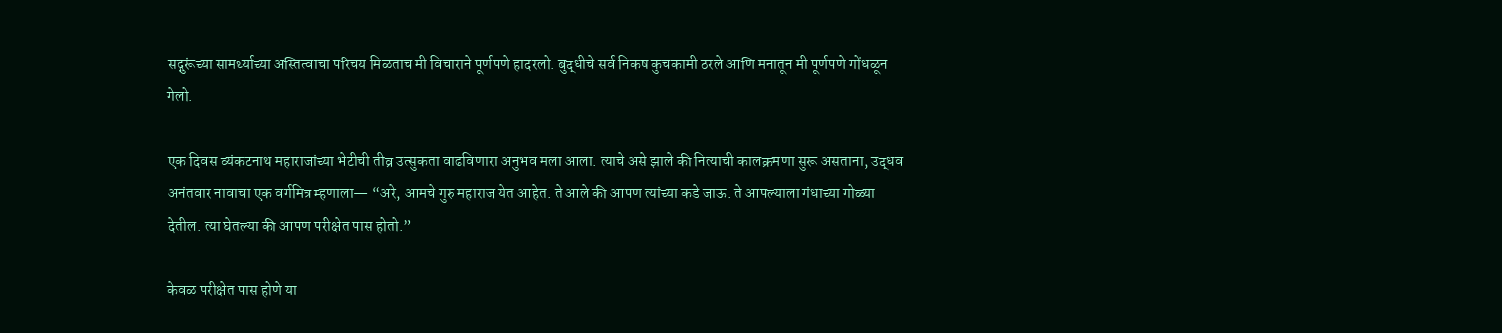सद्गुरूंच्या सामर्थ्याच्या अस्तित्वाचा परिचय मिळताच मी विचाराने पूर्णपणे हादरलो. बुद्धीचे सर्व निकष कुचकामी ठरले आणि मनातून मी पूर्णपणे गोंधळून गेलो.

एक दिवस व्यंकटनाथ महाराजांच्या भेटीची तीव्र उत्सुकता वाढविणारा अनुभव मला आला. त्याचे असे झाले की नित्याची कालक्रमणा सुरू असताना, उद्धव अनंतवार नावाचा एक वर्गमित्र म्हणाला— “अरे, आमचे गुरु महाराज येत आहेत. ते आले की आपण त्यांच्या कडे जाऊ. ते आपल्याला गंधाच्या गोळ्या देतील. त्या घेतल्या की आपण परीक्षेत पास होतो.”

केवळ परीक्षेत पास होणे या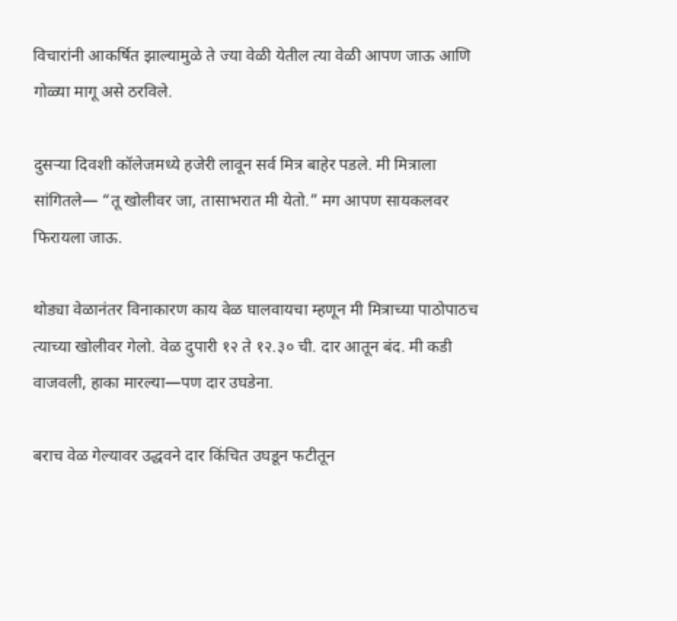विचारांनी आकर्षित झाल्यामुळे ते ज्या वेळी येतील त्या वेळी आपण जाऊ आणि गोळ्या मागू असे ठरविले.

दुसऱ्या दिवशी कॉलेजमध्ये हजेरी लावून सर्व मित्र बाहेर पडले. मी मित्राला सांगितले— “तू खोलीवर जा, तासाभरात मी येतो.” मग आपण सायकलवर फिरायला जाऊ.

थोड्या वेळानंतर विनाकारण काय वेळ घालवायचा म्हणून मी मित्राच्या पाठोपाठच त्याच्या खोलीवर गेलो. वेळ दुपारी १२ ते १२.३० ची. दार आतून बंद. मी कडी वाजवली, हाका मारल्या—पण दार उघडेना.

बराच वेळ गेल्यावर उद्धवने दार किंचित उघडून फटीतून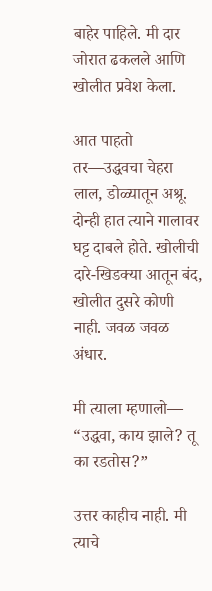बाहेर पाहिले. मी दार जोरात ढकलले आणि खोलीत प्रवेश केला.

आत पाहतो तर—उद्धवचा चेहरा लाल, डोळ्यातून अश्रू. दोन्ही हात त्याने गालावर घट्ट दाबले होते. खोलीची दारे-खिडक्या आतून बंद, खोलीत दुसरे कोणी नाही. जवळ जवळ अंधार.

मी त्याला म्हणालो— “उद्धवा, काय झाले? तू का रडतोस?”

उत्तर काहीच नाही. मी त्याचे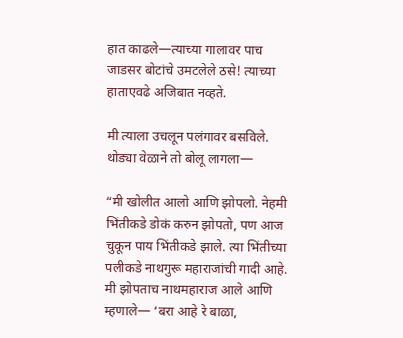हात काढले—त्याच्या गालावर पाच जाडसर बोटांचे उमटलेले ठसे! त्याच्या हाताएवढे अजिबात नव्हते.

मी त्याला उचलून पलंगावर बसविले. थोड्या वेळाने तो बोलू लागला—

“मी खोलीत आलो आणि झोपलो. नेहमी भिंतीकडे डोकं करुन झोपतो, पण आज चुकून पाय भिंतीकडे झाले. त्या भिंतीच्या पलीकडे नाथगुरू महाराजांची गादी आहे. मी झोपताच नाथमहाराज आले आणि म्हणाले— ‘बरा आहे रे बाळा,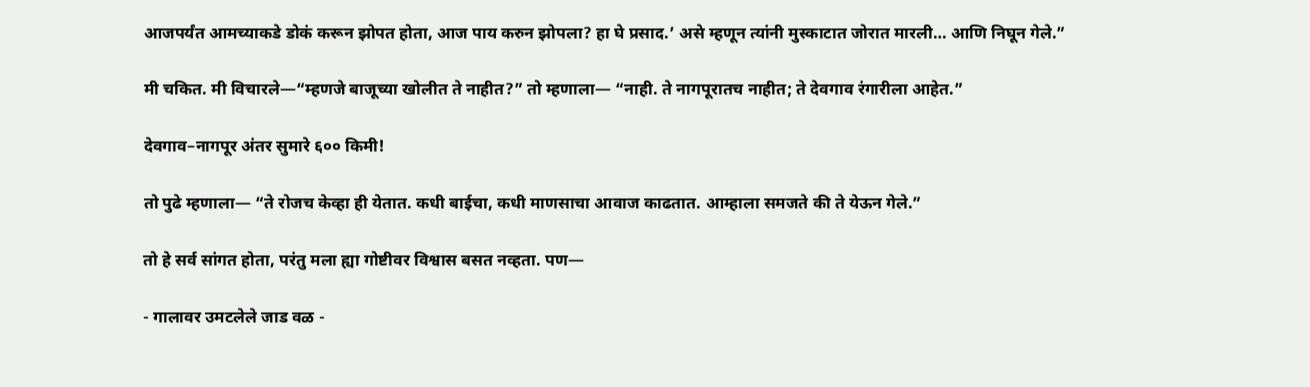आजपर्यंत आमच्याकडे डोकं करून झोपत होता, आज पाय करुन झोपला? हा घे प्रसाद.’ असे म्हणून त्यांनी मुस्काटात जोरात मारली… आणि निघून गेले.”

मी चकित. मी विचारले—“म्हणजे बाजूच्या खोलीत ते नाहीत?” तो म्हणाला— “नाही. ते नागपूरातच नाहीत; ते देवगाव रंगारीला आहेत.”

देवगाव–नागपूर अंतर सुमारे ६०० किमी!

तो पुढे म्हणाला— “ते रोजच केव्हा ही येतात. कधी बाईचा, कधी माणसाचा आवाज काढतात. आम्हाला समजते की ते येऊन गेले.”

तो हे सर्व सांगत होता, परंतु मला ह्या गोष्टीवर विश्वास बसत नव्हता. पण—

- गालावर उमटलेले जाड वळ -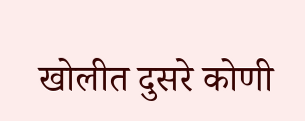खोलीत दुसरे कोणी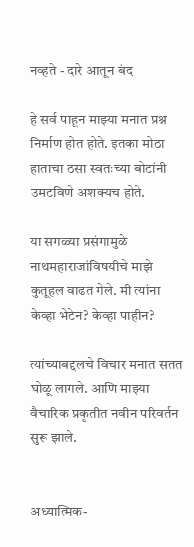नव्हते - दारे आतून बंद

हे सर्व पाहून माझ्या मनात प्रश्न निर्माण होत होते. इतका मोठा हाताचा ठसा स्वतःच्या बोटांनी उमटविणे अशक्यच होते.

या सगळ्या प्रसंगामुळे नाथमहाराजांविषयीचे माझे कुतूहल वाढत गेले. मी त्यांना केव्हा भेटेन? केव्हा पाहीन?

त्यांच्याबद्दलचे विचार मनात सतत घोळू लागले. आणि माझ्या वैचारिक प्रकृतीत नवीन परिवर्तन सुरू झाले.


अध्यात्मिक-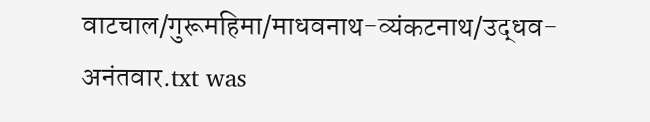वाटचाल/गुरूमहिमा/माधवनाथ-व्यंकटनाथ/उद्धव-अनंतवार.txt was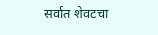सर्वात शेवटचा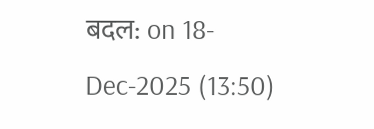बदल: on 18-Dec-2025 (13:50)